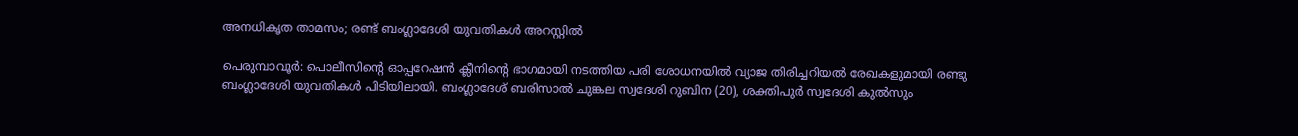അനധികൃത താമസം; രണ്ട് ബംഗ്ലാദേശി യുവതികള്‍ അറസ്റ്റില്‍

പെരുമ്പാവൂര്‍: പൊലീസിന്റെ ഓപ്പറേഷന്‍ ക്ലീനിന്റെ ഭാഗമായി നടത്തിയ പരി ശോധനയില്‍ വ്യാജ തിരിച്ചറിയല്‍ രേഖകളുമായി രണ്ടു ബംഗ്ലാദേശി യുവതികള്‍ പിടിയിലായി. ബംഗ്ലാദേശ് ബരിസാല്‍ ചുങ്കല സ്വദേശി റുബിന (20), ശക്തിപുര്‍ സ്വദേശി കുല്‍സും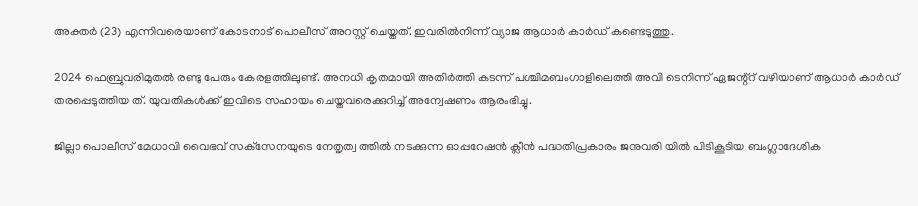അക്തര്‍ (23) എന്നിവരെയാണ് കോടനാട് പൊലീസ് അറസ്റ്റ് ചെയ്തത്. ഇവരില്‍നിന്ന് വ്യാജ ആധാര്‍ കാര്‍ഡ് കണ്ടെടുത്തു.

2024 ഫെബ്രുവരിമുതല്‍ രണ്ടു പേരും കേരളത്തിലുണ്ട്. അനധി കൃതമായി അതിര്‍ത്തി കടന്ന് പശ്ചിമബംഗാളിലെത്തി അവി ടെനിന്ന് ഏജന്റ്‌റ് വഴിയാണ് ആധാര്‍ കാര്‍ഡ് തരപ്പെടുത്തിയ ത്. യുവതികള്‍ക്ക് ഇവിടെ സഹായം ചെയ്തവരെക്കുറിച്ച് അന്വേഷണം ആരംഭിച്ചു.

ജില്ലാ പൊലീസ് മേധാവി വൈഭവ് സക്‌സേനയുടെ നേതൃത്വ ത്തില്‍ നടക്കുന്ന ഓപ്പറേഷന്‍ ക്ലീന്‍ പദ്ധതിപ്രകാരം ജനുവരി യില്‍ പിടികൂടിയ ബംഗ്ലാദേശിക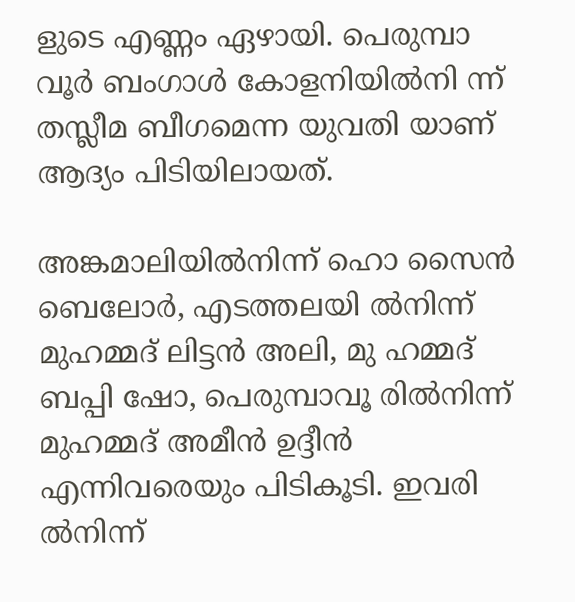ളുടെ എണ്ണം ഏഴായി. പെരുമ്പാ വൂര്‍ ബംഗാള്‍ കോളനിയില്‍നി ന്ന് തസ്ലീമ ബീഗമെന്ന യുവതി യാണ് ആദ്യം പിടിയിലായത്.

അങ്കമാലിയില്‍നിന്ന് ഹൊ സൈന്‍ ബെലോര്‍, എടത്തലയി ല്‍നിന്ന് മുഹമ്മദ് ലിട്ടന്‍ അലി, മു ഹമ്മദ് ബപ്പി ഷോ, പെരുമ്പാവൂ രില്‍നിന്ന് മുഹമ്മദ് അമീന്‍ ഉദ്ദീന്‍ എന്നിവരെയും പിടികൂടി. ഇവരി ല്‍നിന്ന്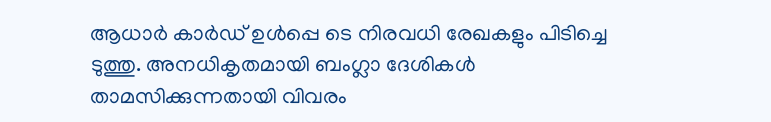ആധാര്‍ കാര്‍ഡ് ഉള്‍പ്പെ ടെ നിരവധി രേഖകളും പിടിച്ചെ ടുത്തു. അനധികൃതമായി ബംഗ്ലാ ദേശികള്‍ താമസിക്കുന്നതായി വിവരം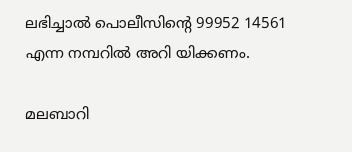ലഭിച്ചാല്‍ പൊലീസിന്റെ 99952 14561 എന്ന നമ്പറില്‍ അറി യിക്കണം.

മലബാറി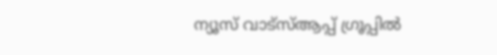ന്യൂസ് വാട്‌സ്ആപ്പ് ഗ്രൂപ്പില്‍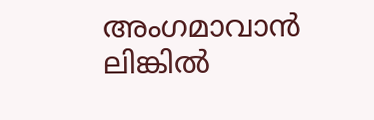അംഗമാവാന്‍ ലിങ്കില്‍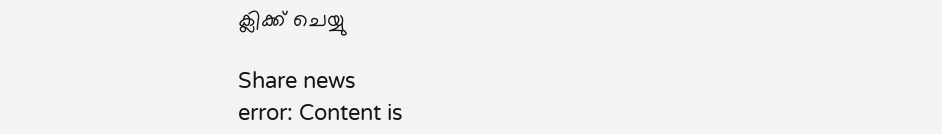ക്ലിക്ക് ചെയ്യു

Share news
error: Content is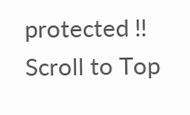protected !!
Scroll to Top